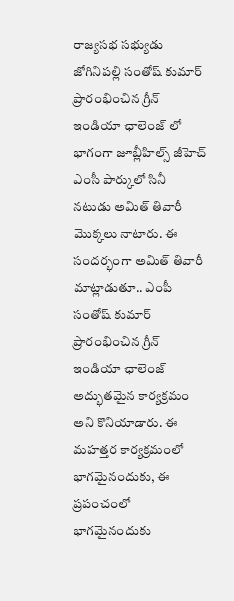రాజ్యసభ సభ్యుడు జోగినిపల్లి సంతోష్ కుమార్ ప్రారంభించిన గ్రీన్ ఇండియా ఛాలెంజ్ లో భాగంగా జూబ్లీహిల్స్ జీహెచ్ ఎంసీ పార్కులో సినీ నటుడు అమిత్ తివారీ మొక్కలు నాటారు. ఈ సందర్భంగా అమిత్ తివారీ మాట్లాడుతూ.. ఎంపీ సంతోష్ కుమార్ ప్రారంభించిన గ్రీన్ ఇండియా ఛాలెంజ్ అద్భుతమైన కార్యక్రమం అని కొనియాడారు. ఈ మహత్తర కార్యక్రమంలో భాగమైనందుకు, ఈ ప్రపంచంలో భాగమైనందుకు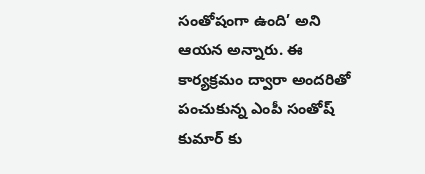సంతోషంగా ఉంది’ అని ఆయన అన్నారు. ఈ కార్యక్రమం ద్వారా అందరితో పంచుకున్న ఎంపీ సంతోష్ కుమార్ కు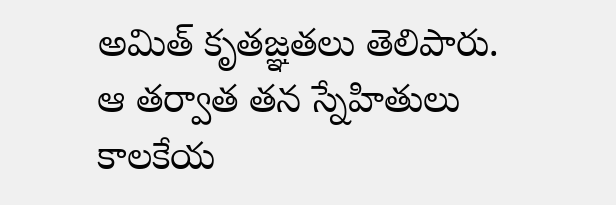అమిత్ కృతజ్ఞతలు తెలిపారు. ఆ తర్వాత తన స్నేహితులు కాలకేయ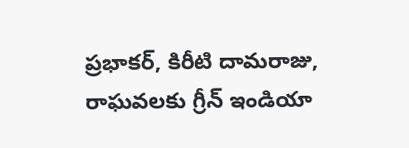ప్రభాకర్, కిరీటి దామరాజు, రాఘవలకు గ్రీన్ ఇండియా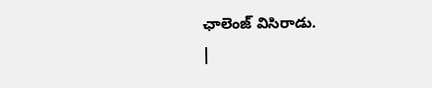ఛాలెంజ్ విసిరాడు.
|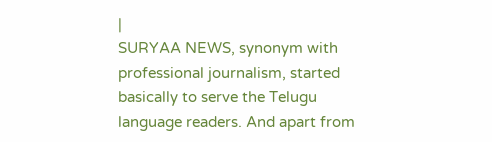|
SURYAA NEWS, synonym with professional journalism, started basically to serve the Telugu language readers. And apart from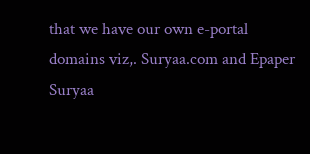that we have our own e-portal domains viz,. Suryaa.com and Epaper Suryaa